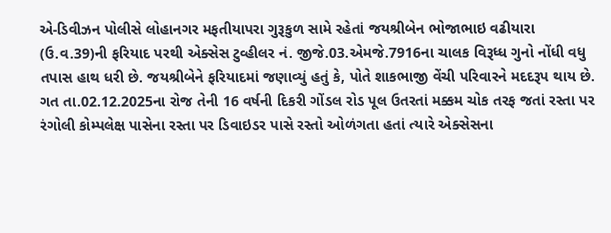એ-ડિવીઝન પોલીસે લોહાનગર મફતીયાપરા ગુરૂકુળ સામે રહેતાં જયશ્રીબેન ભોજાભાઇ વઢીયારા (ઉ.વ.39)ની ફરિયાદ પરથી એક્સેસ ટુવ્હીલર નં. જીજે.03.એમજે.7916ના ચાલક વિરૂધ્ધ ગુનો નોંધી વધુ તપાસ હાથ ધરી છે. જયશ્રીબેને ફરિયાદમાં જણાવ્યું હતું કે, પોતે શાકભાજી વેંચી પરિવારને મદદરૂપ થાય છે. ગત તા.02.12.2025ના રોજ તેની 16 વર્ષની દિકરી ગોંડલ રોડ પૂલ ઉતરતાં મક્કમ ચોક તરફ જતાં રસ્તા પર રંગોલી કોમ્પલેક્ષ પાસેના રસ્તા પર ડિવાઇડર પાસે રસ્તો ઓળંગતા હતાં ત્યારે એક્સેસના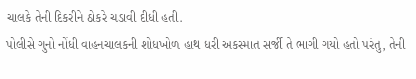ચાલકે તેની દિકરીને ઠોકરે ચડાવી દીધી હતી.
પોલીસે ગુનો નોંધી વાહનચાલકની શોધખોળ હાથ ધરી અકસ્માત સર્જી તે ભાગી ગયો હતો પરંતુ, તેની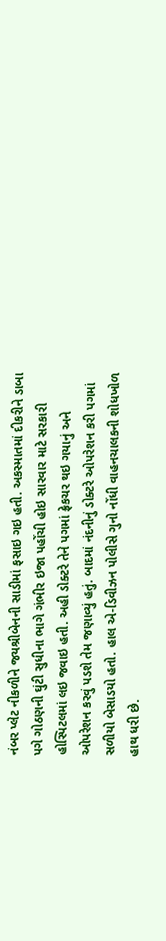નંબર પ્લેટ નીકળીને જયશ્રીબેનની સાડીમાં ફસાઇ ગઇ હતી. અકસ્માતમાં દીકરીને ડાબા પગે ગોઠણની ઘુંટી સુધીના ભાગે ગંભીર ઇજા પહોંચી હોઇ સારવાર માટે સરકારી હોસ્પિટલમાં લઇ જવાઇ હતી. અહી ડોક્ટરે તેને પગમાં ફ્રેકચર થઇ ગયાનું અને ઓપરેશન કરવું પડશે તેમ જણાવ્યું હતું. બાદમાં નંદનીનું ડોક્ટરે ઓપરેશન કરી પગમાં સળીયો બેસાડયો હતો. હાલ એ-ડિવીઝન પોલીસે ગુનો નોંધી વાહનચાલકની શોધખોળ હાથ ધરી છે.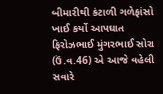બીમારીથી કંટાળી ગળેફાંસો ખાઈ કર્યો આપઘાત ફિરોઝભાઈ મુંગરભાઈ સોરા (ઉં.વ.46) એ આજે વહેલી સવારે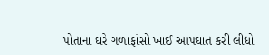પોતાના ઘરે ગળાફાંસો ખાઈ આપઘાત કરી લીધો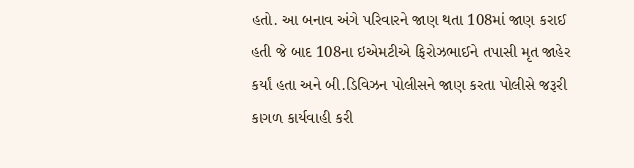હતો. આ બનાવ અંગે પરિવારને જાણ થતા 108માં જાણ કરાઈ હતી જે બાદ 108ના ઇએમટીએ ફિરોઝભાઈને તપાસી મૃત જાહેર કર્યાં હતા અને બી.ડિવિઝન પોલીસને જાણ કરતા પોલીસે જરૂરી કાગળ કાર્યવાહી કરી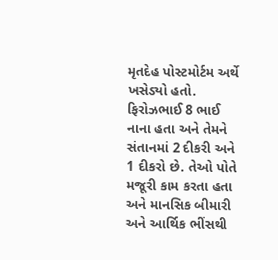મૃતદેહ પોસ્ટમોર્ટમ અર્થે ખસેડ્યો હતો. ફિરોઝભાઈ 8 ભાઈ નાના હતા અને તેમને સંતાનમાં 2 દીકરી અને 1 દીકરો છે. તેઓ પોતે મજૂરી કામ કરતા હતા અને માનસિક બીમારી અને આર્થિક ભીંસથી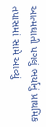આત્મઘાતી પગલું ભર્યાનું પ્રાથમિક તપાસમાં સામે આવ્યું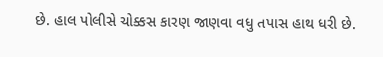છે. હાલ પોલીસે ચોક્કસ કારણ જાણવા વધુ તપાસ હાથ ધરી છે.